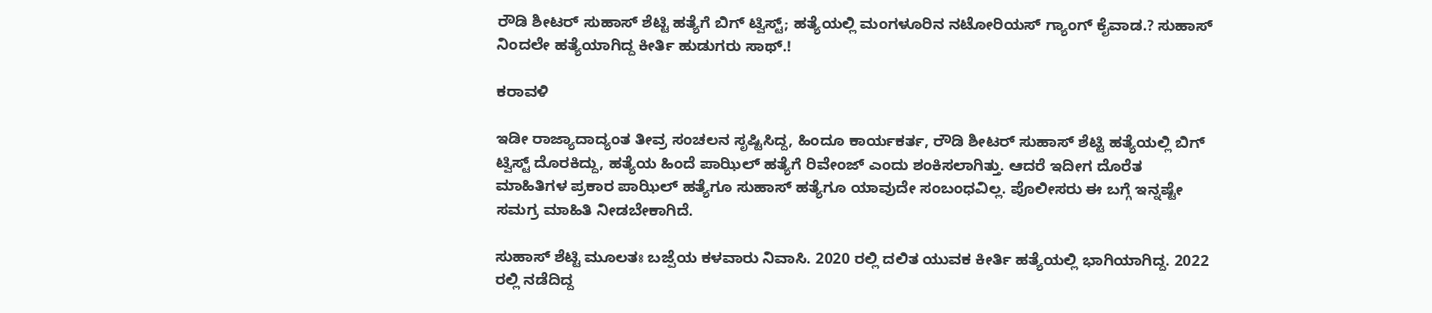ರೌಡಿ ಶೀಟರ್ ಸುಹಾಸ್ ಶೆಟ್ಟಿ ಹತ್ಯೆಗೆ ಬಿಗ್ ಟ್ವಿಸ್ಟ್; ಹತ್ಯೆಯಲ್ಲಿ ಮಂಗಳೂರಿನ ನಟೋರಿಯಸ್ ಗ್ಯಾಂಗ್ ಕೈವಾಡ.? ಸುಹಾಸ್ ನಿಂದಲೇ ಹತ್ಯೆಯಾಗಿದ್ದ ಕೀರ್ತಿ ಹುಡುಗರು ಸಾಥ್.!

ಕರಾವಳಿ

ಇಡೀ ರಾಜ್ಯಾದಾದ್ಯಂತ ತೀವ್ರ ಸಂಚಲನ ಸೃಷ್ಟಿಸಿದ್ದ, ಹಿಂದೂ ಕಾರ್ಯಕರ್ತ, ರೌಡಿ ಶೀಟರ್ ಸುಹಾಸ್ ಶೆಟ್ಟಿ ಹತ್ಯೆಯಲ್ಲಿ ಬಿಗ್ ಟ್ವಿಸ್ಟ್ ದೊರಕಿದ್ದು, ಹತ್ಯೆಯ ಹಿಂದೆ ಪಾಝಿಲ್ ಹತ್ಯೆಗೆ ರಿವೇಂಜ್ ಎಂದು ಶಂಕಿಸಲಾಗಿತ್ತು. ಆದರೆ ಇದೀಗ ದೊರೆತ ಮಾಹಿತಿಗಳ ಪ್ರಕಾರ ಪಾಝಿಲ್ ಹತ್ಯೆಗೂ ಸುಹಾಸ್ ಹತ್ಯೆಗೂ ಯಾವುದೇ ಸಂಬಂಧವಿಲ್ಲ. ಪೊಲೀಸರು ಈ ಬಗ್ಗೆ ಇನ್ನಷ್ಟೇ ಸಮಗ್ರ ಮಾಹಿತಿ ನೀಡಬೇಕಾಗಿದೆ.

ಸುಹಾಸ್ ಶೆಟ್ಟಿ ಮೂಲತಃ ಬಜ್ಪೆಯ ಕಳವಾರು ನಿವಾಸಿ. 2020 ರಲ್ಲಿ ದಲಿತ ಯುವಕ ಕೀರ್ತಿ ಹತ್ಯೆಯಲ್ಲಿ ಭಾಗಿಯಾಗಿದ್ದ. 2022 ರಲ್ಲಿ ನಡೆದಿದ್ದ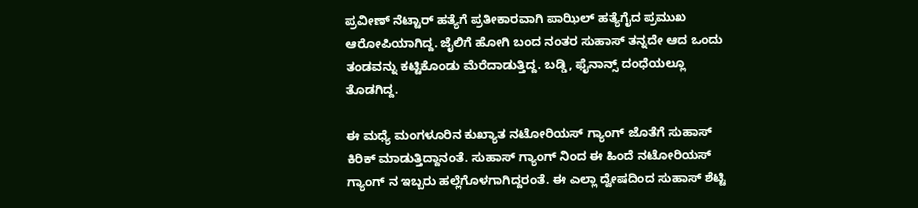ಪ್ರವೀಣ್ ನೆಟ್ಟಾರ್ ಹತ್ಯೆಗೆ ಪ್ರತೀಕಾರವಾಗಿ ಪಾಝಿಲ್ ಹತ್ಯೆಗೈದ ಪ್ರಮುಖ ಆರೋಪಿಯಾಗಿದ್ದ. ಜೈಲಿಗೆ ಹೋಗಿ ಬಂದ ನಂತರ ಸುಹಾಸ್ ತನ್ನದೇ ಆದ ಒಂದು ತಂಡವನ್ನು ಕಟ್ಟಿಕೊಂಡು ಮೆರೆದಾಡುತ್ತಿದ್ದ. ಬಡ್ಡಿ, ಫೈನಾನ್ಸ್ ದಂಧೆಯಲ್ಲೂ ತೊಡಗಿದ್ದ.

ಈ ಮಧ್ಯೆ ಮಂಗಳೂರಿನ ಕುಖ್ಯಾತ ನಟೋರಿಯಸ್ ಗ್ಯಾಂಗ್ ಜೊತೆಗೆ ಸುಹಾಸ್ ಕಿರಿಕ್ ಮಾಡುತ್ತಿದ್ದಾನಂತೆ. ಸುಹಾಸ್ ಗ್ಯಾಂಗ್ ನಿಂದ ಈ ಹಿಂದೆ ನಟೋರಿಯಸ್ ಗ್ಯಾಂಗ್ ನ ಇಬ್ಬರು ಹಲ್ಲೆಗೊಳಗಾಗಿದ್ದರಂತೆ. ಈ ಎಲ್ಲಾ ದ್ವೇಷದಿಂದ ಸುಹಾಸ್ ಶೆಟ್ಟಿ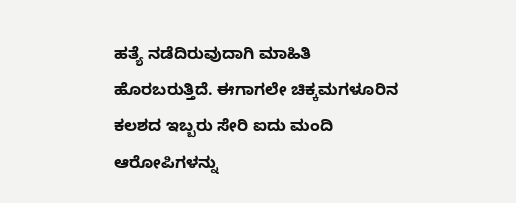ಹತ್ಯೆ ನಡೆದಿರುವುದಾಗಿ ಮಾಹಿತಿ ಹೊರಬರುತ್ತಿದೆ. ಈಗಾಗಲೇ ಚಿಕ್ಕಮಗಳೂರಿನ ಕಲಶದ ಇಬ್ಬರು ಸೇರಿ ಐದು ಮಂದಿ ಆರೋಪಿಗಳನ್ನು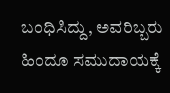ಬಂಧಿಸಿದ್ದು, ಅವರಿಬ್ಬರು ಹಿಂದೂ ಸಮುದಾಯಕ್ಕೆ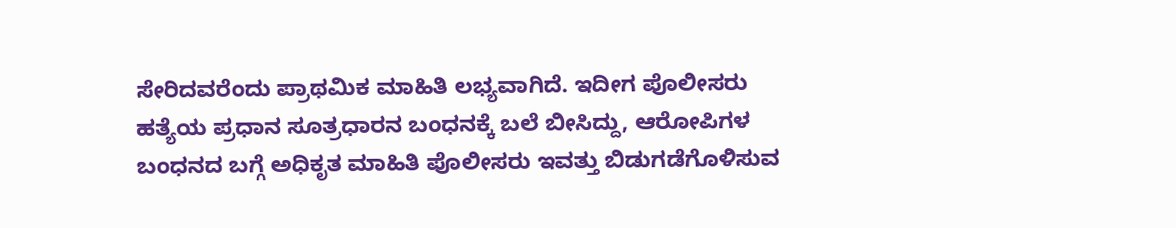ಸೇರಿದವರೆಂದು ಪ್ರಾಥಮಿಕ ಮಾಹಿತಿ ಲಭ್ಯವಾಗಿದೆ. ಇದೀಗ ಪೊಲೀಸರು ಹತ್ಯೆಯ ಪ್ರಧಾನ ಸೂತ್ರಧಾರನ ಬಂಧನಕ್ಕೆ ಬಲೆ ಬೀಸಿದ್ದು, ಆರೋಪಿಗಳ ಬಂಧನದ ಬಗ್ಗೆ ಅಧಿಕೃತ ಮಾಹಿತಿ ಪೊಲೀಸರು ಇವತ್ತು ಬಿಡುಗಡೆಗೊಳಿಸುವ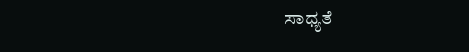ಸಾಧ್ಯತೆ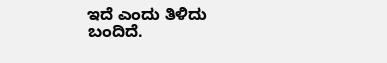ಇದೆ ಎಂದು ತಿಳಿದು ಬಂದಿದೆ.